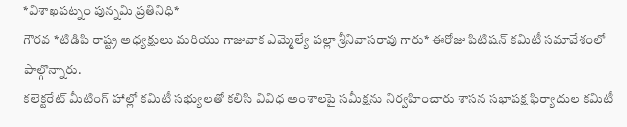*విశాఖపట్నం పున్నమి ప్రతినిధి*
గౌరవ *టిడిపి రాష్ట్ర అధ్యక్షులు మరియు గాజువాక ఎమ్మెల్యే పల్లా శ్రీనివాసరావు గారు* ఈరోజు పిటిషన్ కమిటీ సమావేశంలో పాల్గొన్నారు.
కలెక్టరేట్ మీటింగ్ హాల్లో కమిటీ సభ్యులతో కలిసి వివిధ అంశాలపై సమీక్షను నిర్వహించారు శాసన సభాపక్ష ఫిర్యాదుల కమిటీ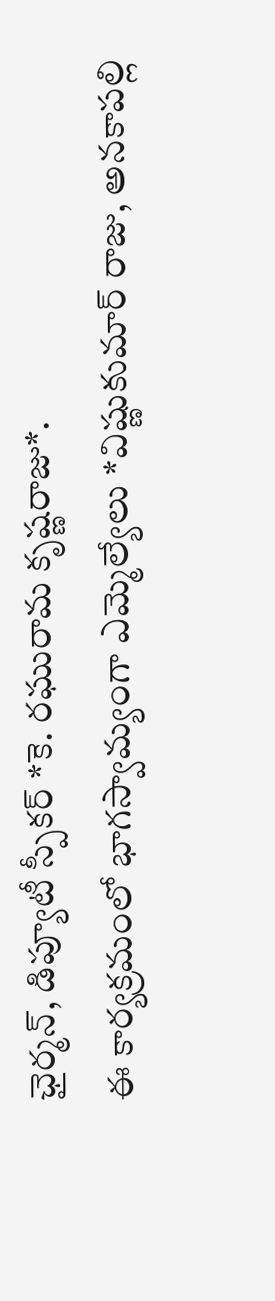ఛైర్మన్, డిప్యూటీ స్పీకర్ *కె. రఘురామ కృష్ణరాజు*.
ఈ కార్యక్రమంలో భాగస్వామ్యంగా ఎమ్మెల్యేలు *విష్ణుకుమార్ రాజు, అనకాపల్లి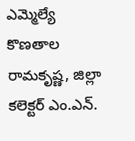ఎమ్మెల్యే కొణతాల రామకృష్ణ, జిల్లా కలెక్టర్ ఎం.ఎన్.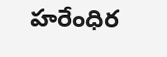హరేంధిర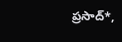ప్రసాద్*,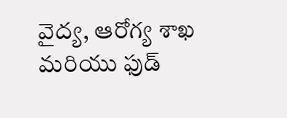వైద్య, ఆరోగ్య శాఖ మరియు ఫుడ్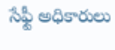సేఫ్టీ అధికారులు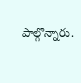పాల్గొన్నారు.